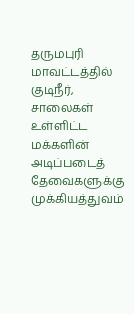தருமபுரி மாவட்டத்தில் குடிநீர், சாலைகள் உள்ளிட்ட மக்களின் அடிப்படைத் தேவைகளுக்கு முக்கியத்துவம்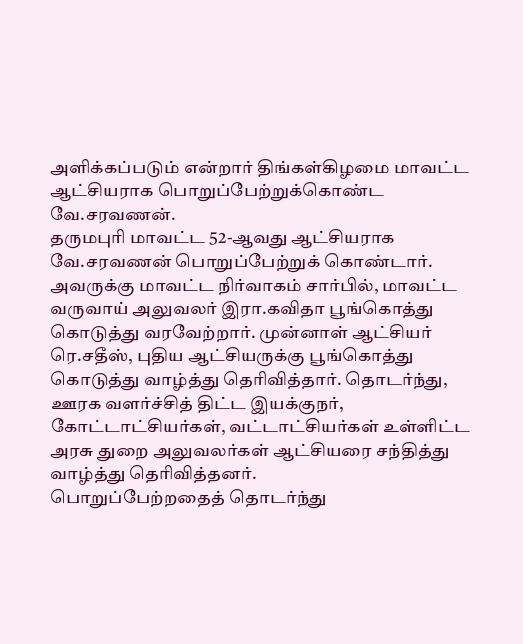அளிக்கப்படும் என்றார் திங்கள்கிழமை மாவட்ட ஆட்சியராக பொறுப்பேற்றுக்கொண்ட வே.சரவணன்.
தருமபுரி மாவட்ட 52-ஆவது ஆட்சியராக வே.சரவணன் பொறுப்பேற்றுக் கொண்டார். அவருக்கு மாவட்ட நிர்வாகம் சார்பில், மாவட்ட வருவாய் அலுவலர் இரா.கவிதா பூங்கொத்து கொடுத்து வரவேற்றார். முன்னாள் ஆட்சியர் ரெ.சதீஸ், புதிய ஆட்சியருக்கு பூங்கொத்து கொடுத்து வாழ்த்து தெரிவித்தார். தொடர்ந்து, ஊரக வளர்ச்சித் திட்ட இயக்குநர், கோட்டாட்சியர்கள், வட்டாட்சியர்கள் உள்ளிட்ட அரசு துறை அலுவலர்கள் ஆட்சியரை சந்தித்து வாழ்த்து தெரிவித்தனர்.
பொறுப்பேற்றதைத் தொடர்ந்து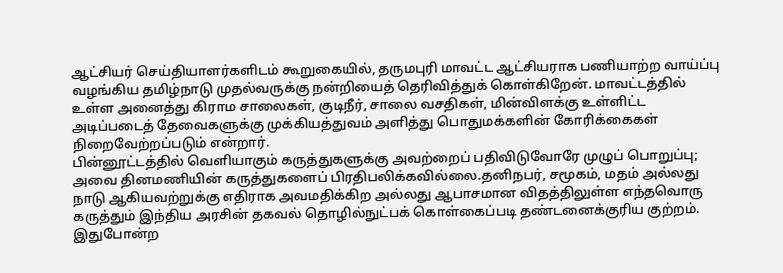ஆட்சியர் செய்தியாளர்களிடம் கூறுகையில், தருமபுரி மாவட்ட ஆட்சியராக பணியாற்ற வாய்ப்பு வழங்கிய தமிழ்நாடு முதல்வருக்கு நன்றியைத் தெரிவித்துக் கொள்கிறேன். மாவட்டத்தில் உள்ள அனைத்து கிராம சாலைகள், குடிநீர், சாலை வசதிகள், மின்விளக்கு உள்ளிட்ட அடிப்படைத் தேவைகளுக்கு முக்கியத்துவம் அளித்து பொதுமக்களின் கோரிக்கைகள் நிறைவேற்றப்படும் என்றார்.
பின்னூட்டத்தில் வெளியாகும் கருத்துகளுக்கு அவற்றைப் பதிவிடுவோரே முழுப் பொறுப்பு; அவை தினமணியின் கருத்துகளைப் பிரதிபலிக்கவில்லை.தனிநபர், சமூகம், மதம் அல்லது நாடு ஆகியவற்றுக்கு எதிராக அவமதிக்கிற அல்லது ஆபாசமான விதத்திலுள்ள எந்தவொரு கருத்தும் இந்திய அரசின் தகவல் தொழில்நுட்பக் கொள்கைப்படி தண்டனைக்குரிய குற்றம். இதுபோன்ற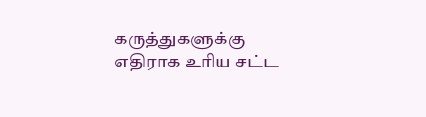கருத்துகளுக்கு எதிராக உரிய சட்ட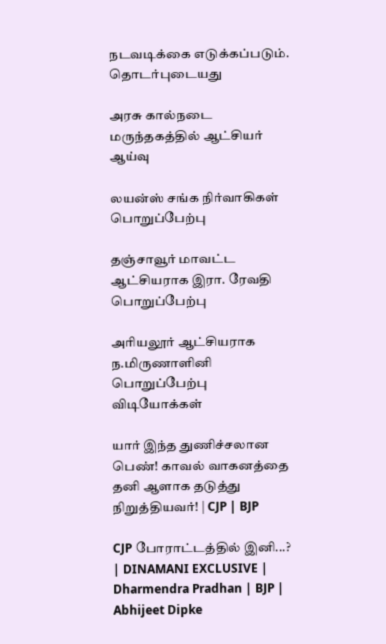நடவடிக்கை எடுக்கப்படும்.
தொடர்புடையது

அரசு கால்நடை மருந்தகத்தில் ஆட்சியர் ஆய்வு

லயன்ஸ் சங்க நிர்வாகிகள் பொறுப்பேற்பு

தஞ்சாவூர் மாவட்ட ஆட்சியராக இரா. ரேவதி பொறுப்பேற்பு

அரியலூர் ஆட்சியராக ந.மிருணாளினி பொறுப்பேற்பு
விடியோக்கள்

யார் இந்த துணிச்சலான பெண்! காவல் வாகனத்தை தனி ஆளாக தடுத்து நிறுத்தியவர்! | CJP | BJP

CJP போராட்டத்தில் இனி...? | DINAMANI EXCLUSIVE | Dharmendra Pradhan | BJP | Abhijeet Dipke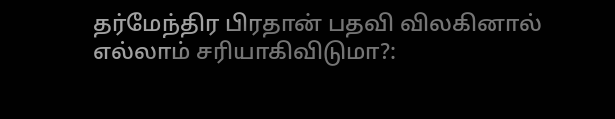தர்மேந்திர பிரதான் பதவி விலகினால் எல்லாம் சரியாகிவிடுமா?: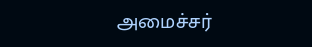அமைச்சர்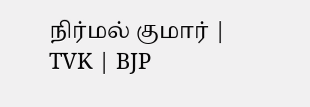நிர்மல் குமார் | TVK | BJP